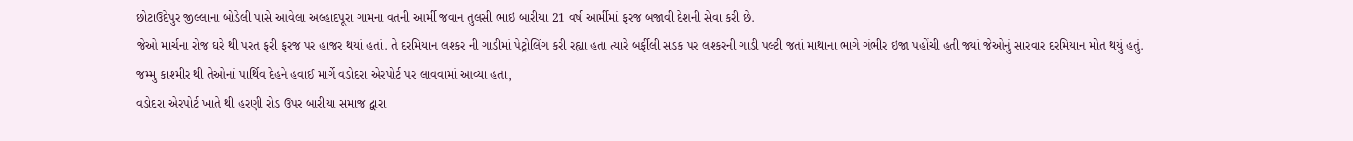છોટાઉદેપુર જીલ્લાના બોડેલી પાસે આવેલા અલ્હાદપૂરા ગામના વતની આર્મી જવાન તુલસી ભાઇ બારીયા 21 વર્ષ આર્મીમાં ફરજ બજાવી દેશની સેવા કરી છે.
જેઓ માર્ચના રોજ ઘરે થી પરત ફરી ફરજ પર હાજર થયાં હતાં. તે દરમિયાન લશ્કર ની ગાડીમાં પેટ્રોલિંગ કરી રહ્યા હતા ત્યારે બર્ફીલી સડક પર લશ્કરની ગાડી પલ્ટી જતાં માથાના ભાગે ગંભીર ઇજા પહોંચી હતી જ્યાં જેઓનું સારવાર દરમિયાન મોત થયું હતું.
જમ્મુ કાશ્મીર થી તેઓનાં પાર્થિવ દેહને હવાઈ માર્ગે વડોદરા એરપોર્ટ પર લાવવામાં આવ્યા હતા,
વડોદરા એરપોર્ટ ખાતે થી હરણી રોડ ઉપર બારીયા સમાજ દ્વારા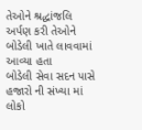તેઓને શ્રદ્ધાંજલિ અર્પણ કરી તેઓને બોડેલી ખાતે લાવવામાં આવ્યા હતા
બોડેલી સેવા સદન પાસે હજારો ની સંખ્યા માં લોકો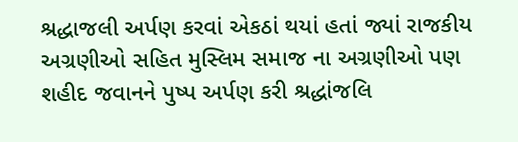શ્રદ્ધાજલી અર્પણ કરવાં એકઠાં થયાં હતાં જ્યાં રાજકીય અગ્રણીઓ સહિત મુસ્લિમ સમાજ ના અગ્રણીઓ પણ શહીદ જવાનને પુષ્પ અર્પણ કરી શ્રદ્ધાંજલિ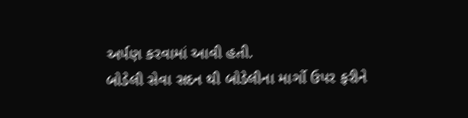અર્પણ કરવામાં આવી હતી.
બોડેલી સેવા સદન થી બોડેલીના માર્ગો ઉપર ફરીને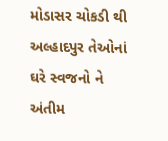મોડાસર ચોકડી થી અલ્હાદપુર તેઓનાં ઘરે સ્વજનો ને અંતીમ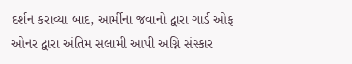દર્શન કરાવ્યા બાદ, આર્મીના જવાનો દ્વારા ગાર્ડ ઓફ ઓનર દ્વારા અંતિમ સલામી આપી અગ્નિ સંસ્કાર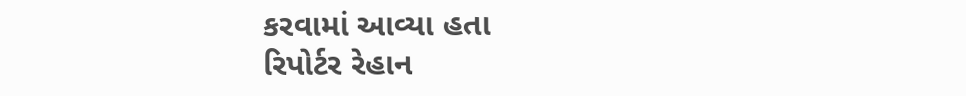કરવામાં આવ્યા હતા
રિપોર્ટર રેહાન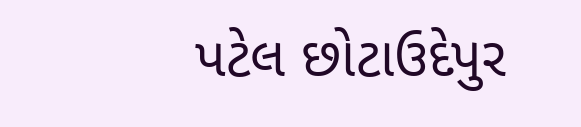પટેલ છોટાઉદેપુર